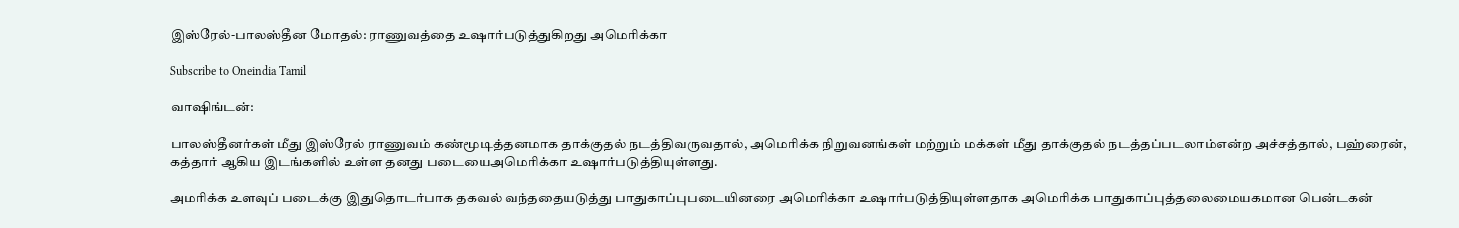இஸ்ரேல்-பாலஸ்தீன மோதல்: ராணுவத்தை உஷார்படுத்துகிறது அமெரிக்கா

Subscribe to Oneindia Tamil

வாஷிங்டன்:

பாலஸ்தீனர்கள் மீது இஸ்ரேல் ராணுவம் கண்மூடித்தனமாக தாக்குதல் நடத்திவருவதால், அமெரிக்க நிறுவனங்கள் மற்றும் மக்கள் மீது தாக்குதல் நடத்தப்படலாம்என்ற அச்சத்தால், பஹ்ரைன், கத்தார் ஆகிய இடங்களில் உள்ள தனது படையைஅமெரிக்கா உஷார்படுத்தியுள்ளது.

அமரிக்க உளவுப் படைக்கு இதுதொடர்பாக தகவல் வந்ததையடுத்து பாதுகாப்புபடையினரை அமெரிக்கா உஷார்படுத்தியுள்ளதாக அமெரிக்க பாதுகாப்புத்தலைமையகமான பென்டகன்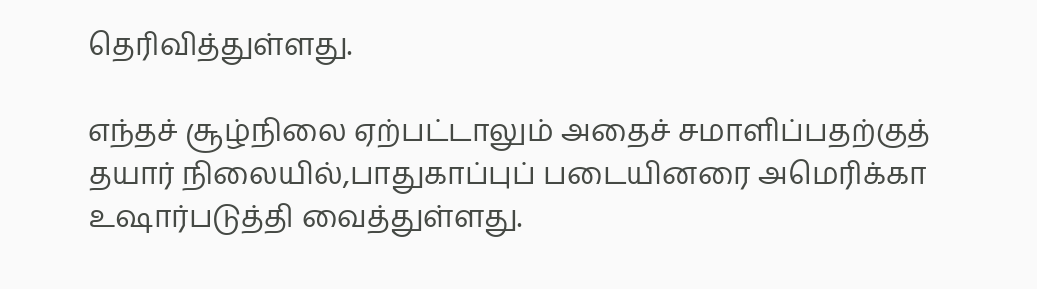தெரிவித்துள்ளது.

எந்தச் சூழ்நிலை ஏற்பட்டாலும் அதைச் சமாளிப்பதற்குத் தயார் நிலையில்,பாதுகாப்புப் படையினரை அமெரிக்கா உஷார்படுத்தி வைத்துள்ளது.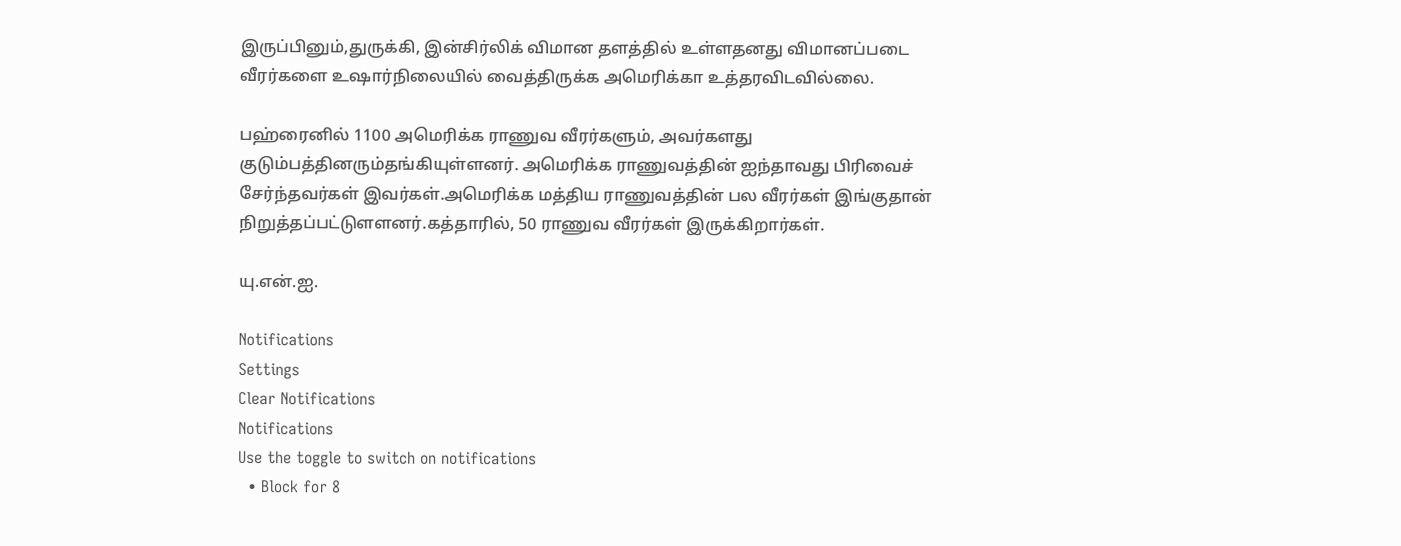இருப்பினும்,துருக்கி, இன்சிர்லிக் விமான தளத்தில் உள்ளதனது விமானப்படை வீரர்களை உஷார்நிலையில் வைத்திருக்க அமெரிக்கா உத்தரவிடவில்லை.

பஹ்ரைனில் 1100 அமெரிக்க ராணுவ வீரர்களும், அவர்களது குடும்பத்தினரும்தங்கியுள்ளனர். அமெரிக்க ராணுவத்தின் ஐந்தாவது பிரிவைச் சேர்ந்தவர்கள் இவர்கள்.அமெரிக்க மத்திய ராணுவத்தின் பல வீரர்கள் இங்குதான் நிறுத்தப்பட்டுளளனர்.கத்தாரில், 50 ராணுவ வீரர்கள் இருக்கிறார்கள்.

யு.என்.ஐ.

Notifications
Settings
Clear Notifications
Notifications
Use the toggle to switch on notifications
  • Block for 8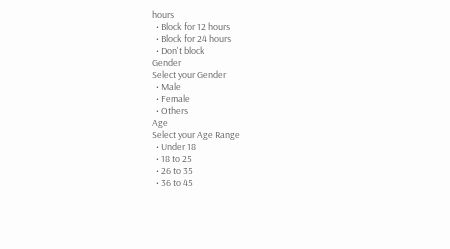hours
  • Block for 12 hours
  • Block for 24 hours
  • Don't block
Gender
Select your Gender
  • Male
  • Female
  • Others
Age
Select your Age Range
  • Under 18
  • 18 to 25
  • 26 to 35
  • 36 to 45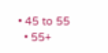• 45 to 55
  • 55+